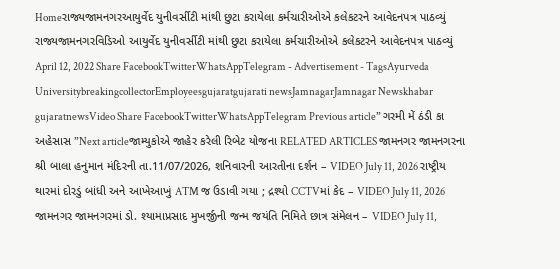Homeરાજ્યજામનગરઆયુર્વેદ યુનીવર્સીટી માંથી છુટા કરાયેલા કર્મચારીઓએ કલેકટરને આવેદનપત્ર પાઠવ્યું રાજ્યજામનગરવિડિઓ આયુર્વેદ યુનીવર્સીટી માંથી છુટા કરાયેલા કર્મચારીઓએ કલેકટરને આવેદનપત્ર પાઠવ્યું April 12, 2022 Share FacebookTwitterWhatsAppTelegram - Advertisement - TagsAyurveda UniversitybreakingcollectorEmployeesgujaratgujarati newsJamnagarJamnagar Newskhabar gujaratnewsVideo Share FacebookTwitterWhatsAppTelegram Previous article” ગરમી મેં ઠંડી કા અહેસાસ ”Next articleજામ્યુકોએ જાહેર કરેલી રિબેટ યોજના RELATED ARTICLES જામનગર જામનગરના શ્રી બાલા હનુમાન મંદિરની તા.11/07/2026, શનિવારની આરતીના દર્શન – VIDEO July 11, 2026 રાષ્ટ્રીય થારમાં દોરડું બાંધી અને આખેઆખું ATM જ ઉડાવી ગયા ; દ્રશ્યો CCTVમાં કેદ – VIDEO July 11, 2026 જામનગર જામનગરમાં ડો. શ્યામાપ્રસાદ મુખર્જીની જન્મ જયંતિ નિમિતે છાત્ર સંમેલન – VIDEO July 11,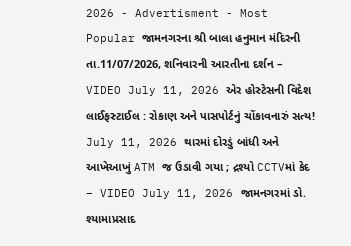2026 - Advertisment - Most Popular જામનગરના શ્રી બાલા હનુમાન મંદિરની તા.11/07/2026, શનિવારની આરતીના દર્શન – VIDEO July 11, 2026 એર હોસ્ટેસની વિદેશ લાઈફસ્ટાઈલ : રોકાણ અને પાસપોર્ટનું ચોંકાવનારું સત્ય! July 11, 2026 થારમાં દોરડું બાંધી અને આખેઆખું ATM જ ઉડાવી ગયા ; દ્રશ્યો CCTVમાં કેદ – VIDEO July 11, 2026 જામનગરમાં ડો. શ્યામાપ્રસાદ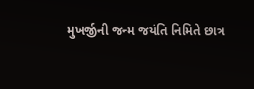મુખર્જીની જન્મ જયંતિ નિમિતે છાત્ર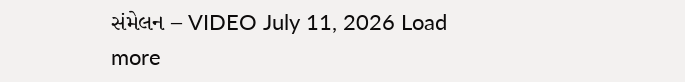સંમેલન – VIDEO July 11, 2026 Load more